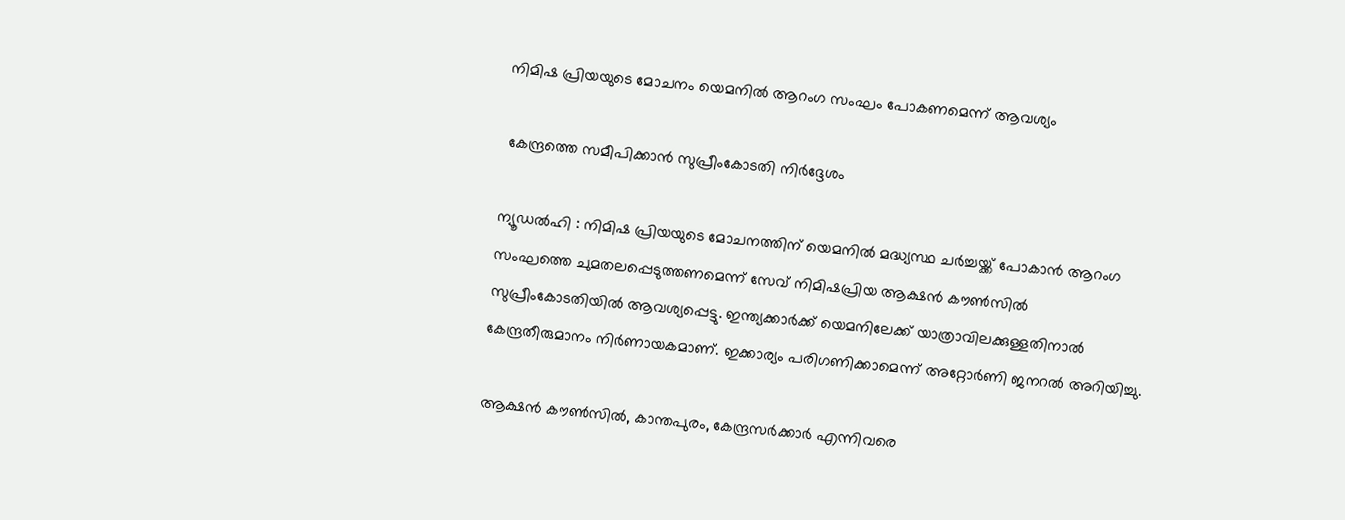നിമിഷ പ്രിയയുടെ മോചനം യെമനിൽ ആറംഗ സംഘം പോകണമെന്ന് ആവശ്യം

 കേന്ദ്രത്തെ സമീപിക്കാൻ സുപ്രീംകോടതി നിർദ്ദേശം

ന്യൂഡൽഹി : നിമിഷ പ്രിയയുടെ മോചനത്തിന് യെമനിൽ മദ്ധ്യസ്ഥ ചർച്ചയ്ക്ക് പോകാൻ ആറംഗ സംഘത്തെ ചുമതലപ്പെടുത്തണമെന്ന് സേവ് നിമിഷപ്രിയ ആക്ഷൻ കൗൺസിൽ സുപ്രീംകോടതിയിൽ ആവശ്യപ്പെട്ടു. ഇന്ത്യക്കാർക്ക് യെമനിലേക്ക് യാത്രാവിലക്കുള്ളതിനാൽ കേന്ദ്രതീരുമാനം നിർണായകമാണ്. ഇക്കാര്യം പരിഗണിക്കാമെന്ന് അറ്റോർണി ജനറൽ അറിയിച്ചു.

ആക്ഷൻ കൗൺസിൽ, കാന്തപുരം, കേന്ദ്രസർക്കാർ എന്നിവരെ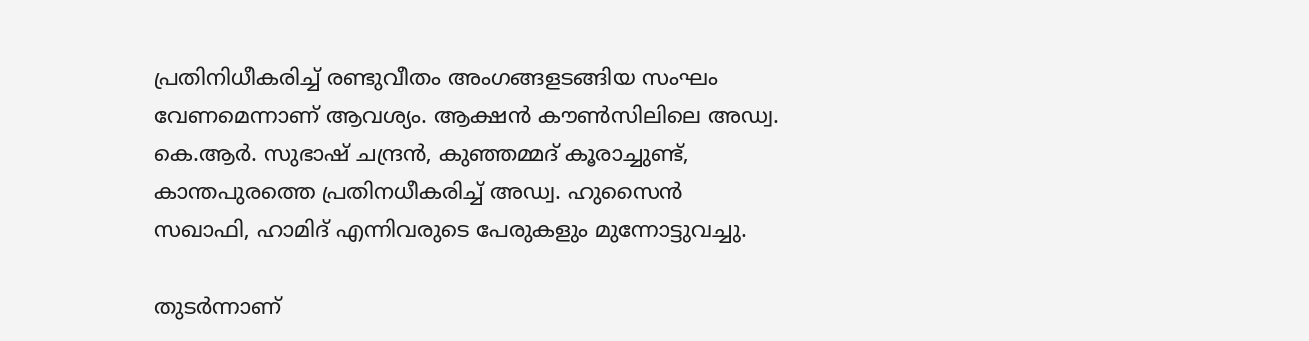പ്രതിനിധീകരിച്ച് രണ്ടുവീതം അംഗങ്ങളടങ്ങിയ സംഘം വേണമെന്നാണ് ആവശ്യം. ആക്ഷൻ കൗൺസിലിലെ അഡ്വ. കെ.ആർ. സുഭാഷ് ചന്ദ്രൻ, കുഞ്ഞമ്മദ് കൂരാച്ചുണ്ട്, കാന്തപുരത്തെ പ്രതിനധീകരിച്ച് അഡ്വ. ഹുസൈൻ സഖാഫി, ഹാമിദ് എന്നിവരുടെ പേരുകളും മുന്നോട്ടുവച്ചു.

തുടർന്നാണ്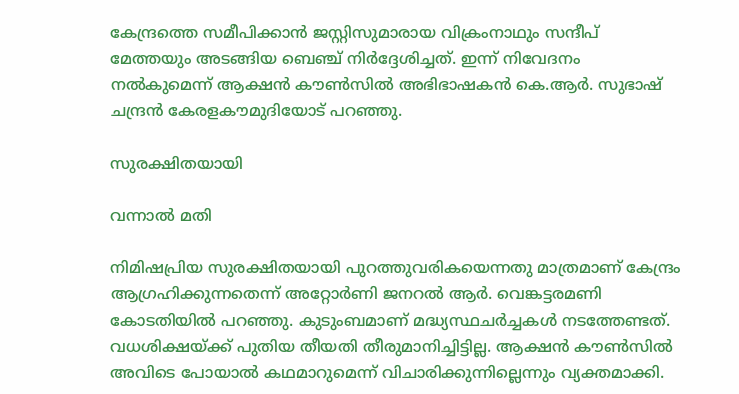കേന്ദ്രത്തെ സമീപിക്കാൻ ജസ്റ്റിസുമാരായ വിക്രംനാഥും സന്ദീപ് മേത്തയും അടങ്ങിയ ബെഞ്ച് നിർദ്ദേശിച്ചത്. ഇന്ന് നിവേദനം നൽകുമെന്ന് ആക്ഷൻ കൗൺസിൽ അഭിഭാഷകൻ കെ.ആർ. സുഭാഷ് ചന്ദ്രൻ കേരളകൗമുദിയോട് പറഞ്ഞു.

സുരക്ഷിതയായി

വന്നാൽ മതി

നിമിഷപ്രിയ സുരക്ഷിതയായി പുറത്തുവരികയെന്നതു മാത്രമാണ് കേന്ദ്രം ആഗ്രഹിക്കുന്നതെന്ന് അറ്റോർണി ജനറൽ ആർ. വെങ്കട്ടരമണി കോടതിയിൽ പറഞ്ഞു. കുടുംബമാണ് മദ്ധ്യസ്ഥചർച്ചകൾ നടത്തേണ്ടത്. വധശിക്ഷയ്‌ക്ക് പുതിയ തീയതി തീരുമാനിച്ചിട്ടില്ല. ആക്ഷൻ കൗൺസിൽ അവിടെ പോയാൽ കഥമാറുമെന്ന് വിചാരിക്കുന്നില്ലെന്നും വ്യക്തമാക്കി.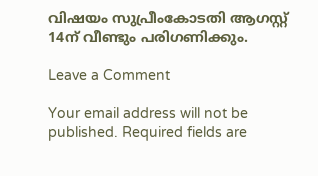വിഷയം സുപ്രീംകോടതി ആഗസ്റ്റ് 14ന് വീണ്ടും പരിഗണിക്കും.

Leave a Comment

Your email address will not be published. Required fields are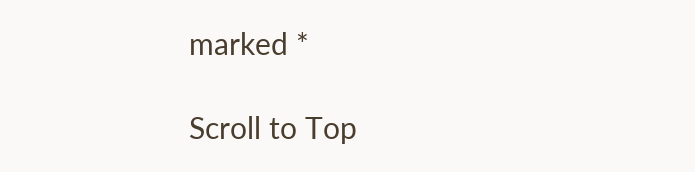marked *

Scroll to Top